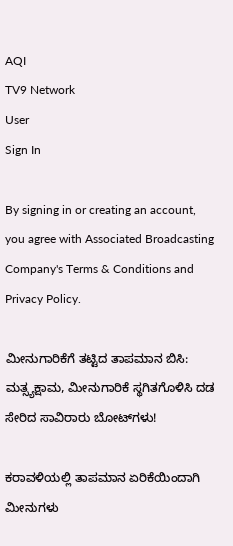AQI
TV9 Network
User
Sign In

By signing in or creating an account, you agree with Associated Broadcasting Company's Terms & Conditions and Privacy Policy.

ಮೀನುಗಾರಿಕೆಗೆ ತಟ್ಟಿದ ತಾಪಮಾನ ಬಿಸಿ: ಮತ್ಸ್ಯಕ್ಷಾಮ, ಮೀನುಗಾರಿಕೆ ಸ್ಥಗಿತಗೊಳಿಸಿ ದಡ ಸೇರಿದ ಸಾವಿರಾರು ಬೋಟ್‌ಗಳು!

ಕರಾವಳಿಯಲ್ಲಿ ತಾಪಮಾನ ಏರಿಕೆಯಿಂದಾಗಿ ಮೀನುಗಳು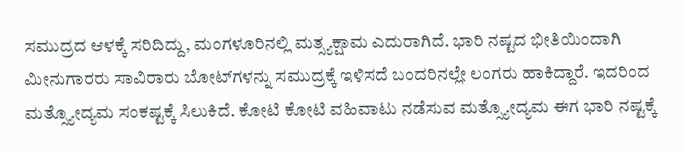ಸಮುದ್ರದ ಆಳಕ್ಕೆ ಸರಿದಿದ್ದು, ಮಂಗಳೂರಿನಲ್ಲಿ ಮತ್ಸ್ಯಕ್ಷಾಮ ಎದುರಾಗಿದೆ. ಭಾರಿ ನಷ್ಟದ ಭೀತಿಯಿಂದಾಗಿ ಮೀನುಗಾರರು ಸಾವಿರಾರು ಬೋಟ್‌ಗಳನ್ನು ಸಮುದ್ರಕ್ಕೆ ಇಳಿಸದೆ ಬಂದರಿನಲ್ಲೇ ಲಂಗರು ಹಾಕಿದ್ದಾರೆ. ಇದರಿಂದ ಮತ್ಸ್ಯೋದ್ಯಮ ಸಂಕಷ್ಟಕ್ಕೆ ಸಿಲುಕಿದೆ. ಕೋಟಿ ಕೋಟಿ ವಹಿವಾಟು ನಡೆಸುವ ಮತ್ಸ್ಯೋದ್ಯಮ ಈಗ ಭಾರಿ ನಷ್ಟಕ್ಕೆ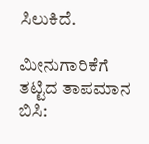ಸಿಲುಕಿದೆ.

ಮೀನುಗಾರಿಕೆಗೆ ತಟ್ಟಿದ ತಾಪಮಾನ ಬಿಸಿ: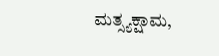ಮತ್ಸ್ಯಕ್ಷಾಮ,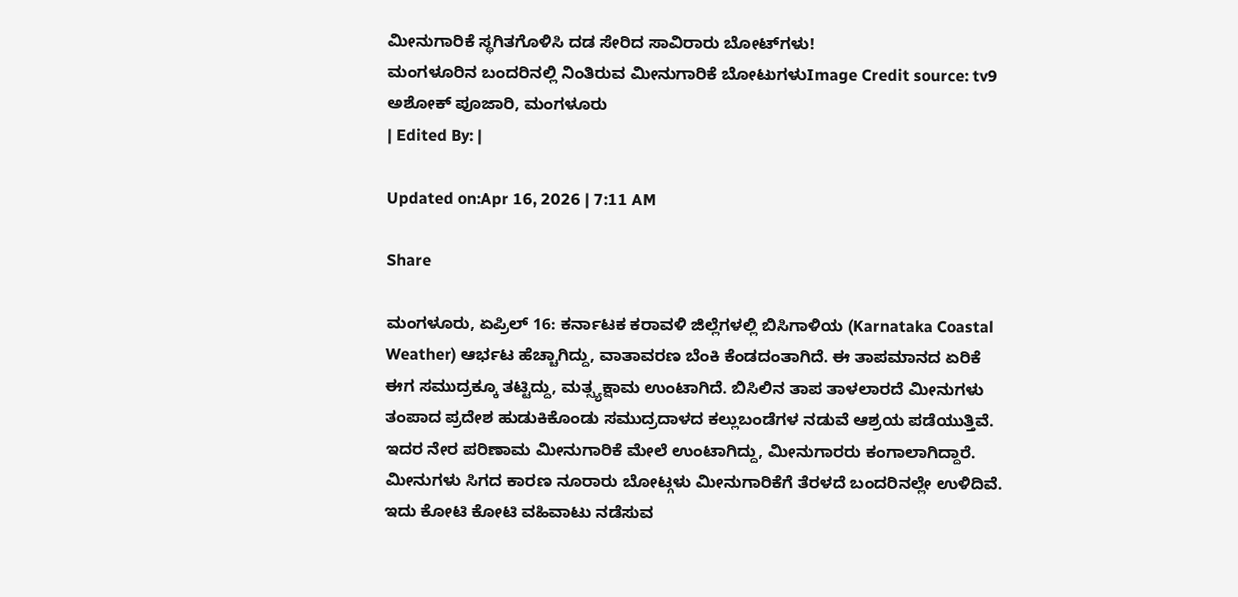ಮೀನುಗಾರಿಕೆ ಸ್ಥಗಿತಗೊಳಿಸಿ ದಡ ಸೇರಿದ ಸಾವಿರಾರು ಬೋಟ್‌ಗಳು!
ಮಂಗಳೂರಿನ ಬಂದರಿನಲ್ಲಿ ನಿಂತಿರುವ ಮೀನುಗಾರಿಕೆ ಬೋಟುಗಳುImage Credit source: tv9
ಅಶೋಕ್ ಪೂಜಾರಿ, ಮಂಗಳೂರು
| Edited By: |

Updated on:Apr 16, 2026 | 7:11 AM

Share

ಮಂಗಳೂರು, ಏಪ್ರಿಲ್ 16: ಕರ್ನಾಟಕ ಕರಾವಳಿ ಜಿಲ್ಲೆಗಳಲ್ಲಿ ಬಿಸಿಗಾಳಿಯ (Karnataka Coastal Weather) ಆರ್ಭಟ ಹೆಚ್ಚಾಗಿದ್ದು, ವಾತಾವರಣ ಬೆಂಕಿ ಕೆಂಡದಂತಾಗಿದೆ. ಈ ತಾಪಮಾನದ ಏರಿಕೆ ಈಗ ಸಮುದ್ರಕ್ಕೂ ತಟ್ಟಿದ್ದು, ಮತ್ಸ್ಯಕ್ಷಾಮ ಉಂಟಾಗಿದೆ. ಬಿಸಿಲಿನ ತಾಪ ತಾಳಲಾರದೆ ಮೀನುಗಳು ತಂಪಾದ ಪ್ರದೇಶ ಹುಡುಕಿಕೊಂಡು ಸಮುದ್ರದಾಳದ ಕಲ್ಲುಬಂಡೆಗಳ ನಡುವೆ ಆಶ್ರಯ ಪಡೆಯುತ್ತಿವೆ. ಇದರ ನೇರ ಪರಿಣಾಮ ಮೀನುಗಾರಿಕೆ ಮೇಲೆ ಉಂಟಾಗಿದ್ದು, ಮೀನುಗಾರರು ಕಂಗಾಲಾಗಿದ್ದಾರೆ. ಮೀನುಗಳು ಸಿಗದ ಕಾರಣ ನೂರಾರು ಬೋಟ್ಗಳು ಮೀನುಗಾರಿಕೆಗೆ ತೆರಳದೆ ಬಂದರಿನಲ್ಲೇ ಉಳಿದಿವೆ. ಇದು ಕೋಟಿ ಕೋಟಿ ವಹಿವಾಟು ನಡೆಸುವ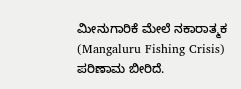ಮೀನುಗಾರಿಕೆ ಮೇಲೆ ನಕಾರಾತ್ಮಕ (Mangaluru Fishing Crisis) ಪರಿಣಾಮ ಬೀರಿದೆ.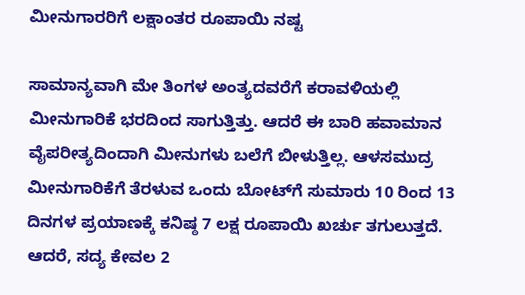ಮೀನುಗಾರರಿಗೆ ಲಕ್ಷಾಂತರ ರೂಪಾಯಿ ನಷ್ಟ

ಸಾಮಾನ್ಯವಾಗಿ ಮೇ ತಿಂಗಳ ಅಂತ್ಯದವರೆಗೆ ಕರಾವಳಿಯಲ್ಲಿ ಮೀನುಗಾರಿಕೆ ಭರದಿಂದ ಸಾಗುತ್ತಿತ್ತು. ಆದರೆ ಈ ಬಾರಿ ಹವಾಮಾನ ವೈಪರೀತ್ಯದಿಂದಾಗಿ ಮೀನುಗಳು ಬಲೆಗೆ ಬೀಳುತ್ತಿಲ್ಲ. ಆಳಸಮುದ್ರ ಮೀನುಗಾರಿಕೆಗೆ ತೆರಳುವ ಒಂದು ಬೋಟ್‌ಗೆ ಸುಮಾರು 10 ರಿಂದ 13 ದಿನಗಳ ಪ್ರಯಾಣಕ್ಕೆ ಕನಿಷ್ಠ 7 ಲಕ್ಷ ರೂಪಾಯಿ ಖರ್ಚು ತಗುಲುತ್ತದೆ. ಆದರೆ, ಸದ್ಯ ಕೇವಲ 2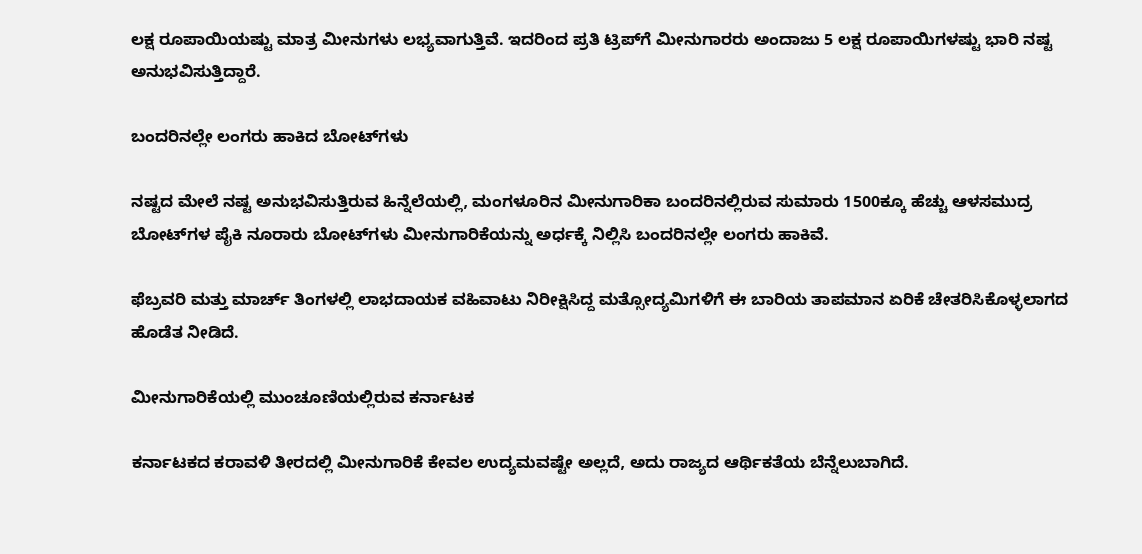ಲಕ್ಷ ರೂಪಾಯಿಯಷ್ಟು ಮಾತ್ರ ಮೀನುಗಳು ಲಭ್ಯವಾಗುತ್ತಿವೆ. ಇದರಿಂದ ಪ್ರತಿ ಟ್ರಿಪ್‌ಗೆ ಮೀನುಗಾರರು ಅಂದಾಜು 5 ಲಕ್ಷ ರೂಪಾಯಿಗಳಷ್ಟು ಭಾರಿ ನಷ್ಟ ಅನುಭವಿಸುತ್ತಿದ್ದಾರೆ.

ಬಂದರಿನಲ್ಲೇ ಲಂಗರು ಹಾಕಿದ ಬೋಟ್‌ಗಳು

ನಷ್ಟದ ಮೇಲೆ ನಷ್ಟ ಅನುಭವಿಸುತ್ತಿರುವ ಹಿನ್ನೆಲೆಯಲ್ಲಿ, ಮಂಗಳೂರಿನ ಮೀನುಗಾರಿಕಾ ಬಂದರಿನಲ್ಲಿರುವ ಸುಮಾರು 1500ಕ್ಕೂ ಹೆಚ್ಚು ಆಳಸಮುದ್ರ ಬೋಟ್‌ಗಳ ಪೈಕಿ ನೂರಾರು ಬೋಟ್‌ಗಳು ಮೀನುಗಾರಿಕೆಯನ್ನು ಅರ್ಧಕ್ಕೆ ನಿಲ್ಲಿಸಿ ಬಂದರಿನಲ್ಲೇ ಲಂಗರು ಹಾಕಿವೆ.

ಫೆಬ್ರವರಿ ಮತ್ತು ಮಾರ್ಚ್ ತಿಂಗಳಲ್ಲಿ ಲಾಭದಾಯಕ ವಹಿವಾಟು ನಿರೀಕ್ಷಿಸಿದ್ದ ಮತ್ಸೋದ್ಯಮಿಗಳಿಗೆ ಈ ಬಾರಿಯ ತಾಪಮಾನ ಏರಿಕೆ ಚೇತರಿಸಿಕೊಳ್ಳಲಾಗದ ಹೊಡೆತ ನೀಡಿದೆ.

ಮೀನುಗಾರಿಕೆಯಲ್ಲಿ ಮುಂಚೂಣಿಯಲ್ಲಿರುವ ಕರ್ನಾಟಕ

ಕರ್ನಾಟಕದ ಕರಾವಳಿ ತೀರದಲ್ಲಿ ಮೀನುಗಾರಿಕೆ ಕೇವಲ ಉದ್ಯಮವಷ್ಟೇ ಅಲ್ಲದೆ, ಅದು ರಾಜ್ಯದ ಆರ್ಥಿಕತೆಯ ಬೆನ್ನೆಲುಬಾಗಿದೆ.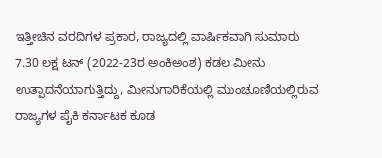ಇತ್ತೀಚಿನ ವರದಿಗಳ ಪ್ರಕಾರ, ರಾಜ್ಯದಲ್ಲಿ ವಾರ್ಷಿಕವಾಗಿ ಸುಮಾರು 7.30 ಲಕ್ಷ ಟನ್ (2022-23ರ ಅಂಕಿಅಂಶ) ಕಡಲ ಮೀನು ಉತ್ಪಾದನೆಯಾಗುತ್ತಿದ್ದು, ಮೀನುಗಾರಿಕೆಯಲ್ಲಿ ಮುಂಚೂಣಿಯಲ್ಲಿರುವ ರಾಜ್ಯಗಳ ಪೈಕಿ ಕರ್ನಾಟಕ ಕೂಡ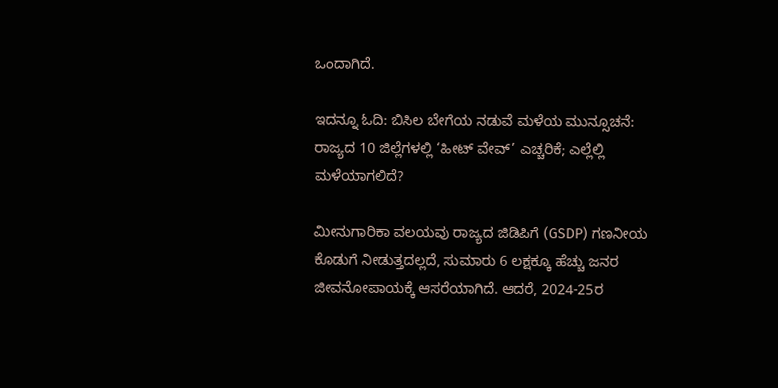ಒಂದಾಗಿದೆ.

ಇದನ್ನೂ ಓದಿ: ಬಿಸಿಲ ಬೇಗೆಯ ನಡುವೆ ಮಳೆಯ ಮುನ್ಸೂಚನೆ: ರಾಜ್ಯದ 10 ಜಿಲ್ಲೆಗಳಲ್ಲಿ ‘ಹೀಟ್ ವೇವ್’ ಎಚ್ಚರಿಕೆ; ಎಲ್ಲೆಲ್ಲಿ ಮಳೆಯಾಗಲಿದೆ?

ಮೀನುಗಾರಿಕಾ ವಲಯವು ರಾಜ್ಯದ ಜಿಡಿಪಿಗೆ (GSDP) ಗಣನೀಯ ಕೊಡುಗೆ ನೀಡುತ್ತದಲ್ಲದೆ, ಸುಮಾರು 6 ಲಕ್ಷಕ್ಕೂ ಹೆಚ್ಚು ಜನರ ಜೀವನೋಪಾಯಕ್ಕೆ ಆಸರೆಯಾಗಿದೆ. ಆದರೆ, 2024-25ರ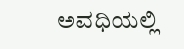ಅವಧಿಯಲ್ಲಿ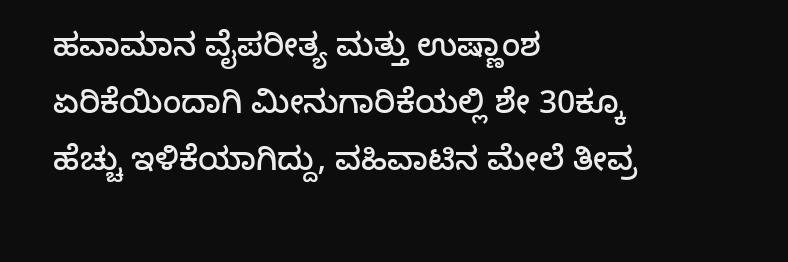ಹವಾಮಾನ ವೈಪರೀತ್ಯ ಮತ್ತು ಉಷ್ಣಾಂಶ ಏರಿಕೆಯಿಂದಾಗಿ ಮೀನುಗಾರಿಕೆಯಲ್ಲಿ ಶೇ 30ಕ್ಕೂ ಹೆಚ್ಚು ಇಳಿಕೆಯಾಗಿದ್ದು, ವಹಿವಾಟಿನ ಮೇಲೆ ತೀವ್ರ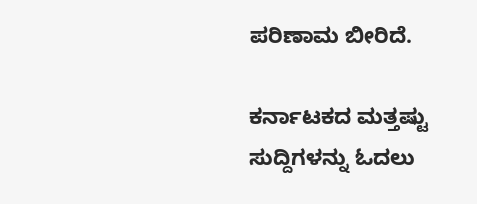ಪರಿಣಾಮ ಬೀರಿದೆ.

ಕರ್ನಾಟಕದ ಮತ್ತಷ್ಟು ಸುದ್ದಿಗಳನ್ನು ಓದಲು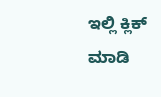ಇಲ್ಲಿ ಕ್ಲಿಕ್ ಮಾಡಿ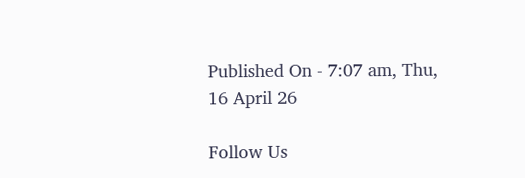Published On - 7:07 am, Thu, 16 April 26

Follow Us